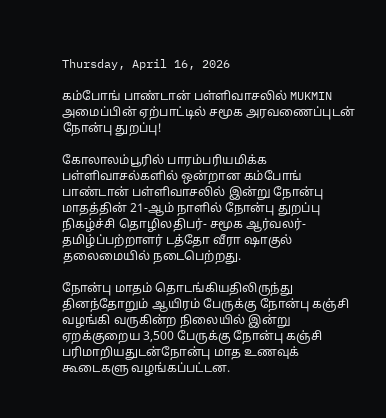Thursday, April 16, 2026

கம்போங் பாண்டான் பள்ளிவாசலில் MUKMIN அமைப்பின் ஏற்பாட்டில் சமூக அரவணைப்புடன் நோன்பு துறப்பு!

கோலாலம்பூரில் பாரம்பரியமிக்க பள்ளிவாசல்களில் ஒன்றான கம்போங் பாண்டான் பள்ளிவாசலில் இன்று நோன்பு மாதத்தின் 21-ஆம் நாளில் நோன்பு துறப்பு நிகழ்ச்சி தொழிலதிபர்- சமூக ஆர்வலர்- தமிழ்ப்பற்றாளர் டத்தோ வீரா ஷாகுல் தலைமையில் நடைபெற்றது.

நோன்பு மாதம் தொடங்கியதிலிருந்து தினந்தோறும் ஆயிரம் பேருக்கு நோன்பு கஞ்சி வழங்கி வருகின்ற நிலையில் இன்று ஏறக்குறைய 3,500 பேருக்கு நோன்பு கஞ்சி பரிமாறியதுடன்நோன்பு மாத உணவுக் கூடைகளு வழங்கப்பட்டன.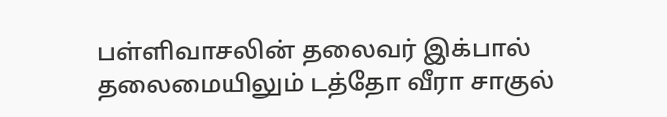பள்ளிவாசலின் தலைவர் இக்பால் தலைமையிலும் டத்தோ வீரா சாகுல்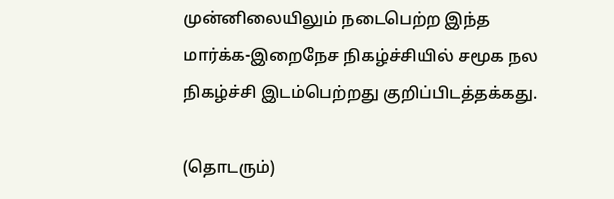முன்னிலையிலும் நடைபெற்ற இந்த மார்க்க-இறைநேச நிகழ்ச்சியில் சமூக நல நிகழ்ச்சி இடம்பெற்றது குறிப்பிடத்தக்கது.

(தொடரும்)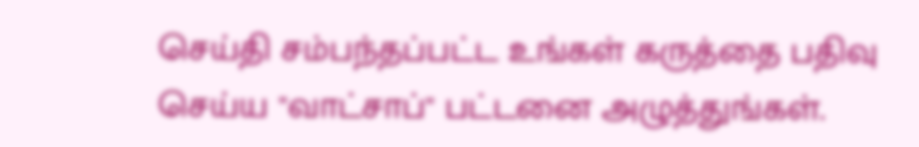செய்தி சம்பந்தப்பட்ட உங்கள் கருத்தை பதிவு செய்ய "வாட்சாப்" பட்டனை அழுத்துங்கள்.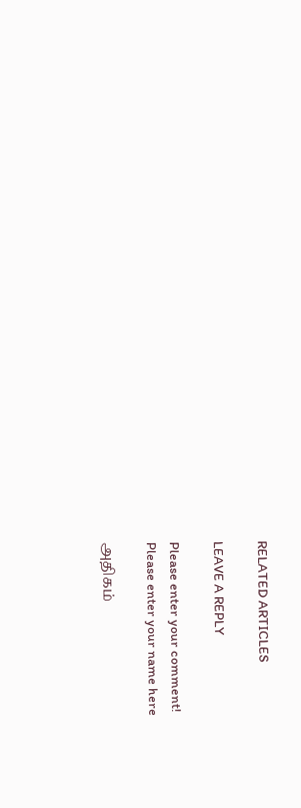RELATED ARTICLES

LEAVE A REPLY

Please enter your comment!
Please enter your name here

அதிகம்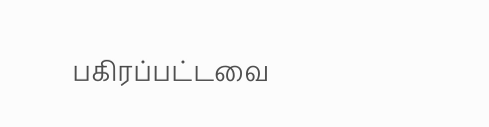பகிரப்பட்டவை